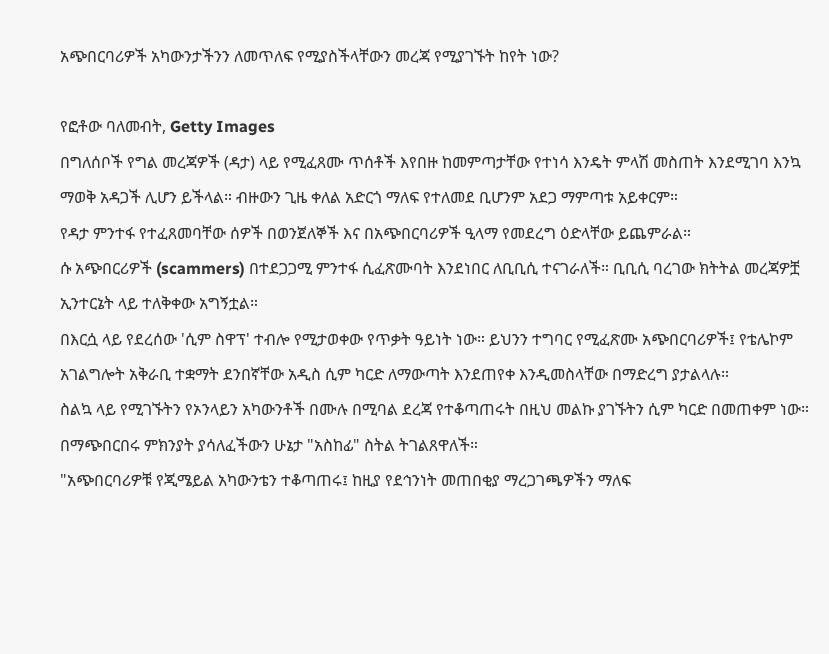አጭበርባሪዎች አካውንታችንን ለመጥለፍ የሚያስችላቸውን መረጃ የሚያገኙት ከየት ነው?

የፎቶው ባለመብት, Getty Images
በግለሰቦች የግል መረጃዎች (ዳታ) ላይ የሚፈጸሙ ጥሰቶች እየበዙ ከመምጣታቸው የተነሳ እንዴት ምላሽ መስጠት እንደሚገባ እንኳ ማወቅ አዳጋች ሊሆን ይችላል። ብዙውን ጊዜ ቀለል አድርጎ ማለፍ የተለመደ ቢሆንም አደጋ ማምጣቱ አይቀርም።
የዳታ ምንተፋ የተፈጸመባቸው ሰዎች በወንጀለኞች እና በአጭበርባሪዎች ዒላማ የመደረግ ዕድላቸው ይጨምራል።
ሱ አጭበርሪዎች (scammers) በተደጋጋሚ ምንተፋ ሲፈጽሙባት እንደነበር ለቢቢሲ ተናገራለች። ቢቢሲ ባረገው ክትትል መረጃዎቿ ኢንተርኔት ላይ ተለቅቀው አግኝቷል።
በእርሷ ላይ የደረሰው 'ሲም ስዋፕ' ተብሎ የሚታወቀው የጥቃት ዓይነት ነው። ይህንን ተግባር የሚፈጽሙ አጭበርባሪዎች፤ የቴሌኮም አገልግሎት አቅራቢ ተቋማት ደንበኛቸው አዲስ ሲም ካርድ ለማውጣት እንደጠየቀ እንዲመስላቸው በማድረግ ያታልላሉ።
ስልኳ ላይ የሚገኙትን የኦንላይን አካውንቶች በሙሉ በሚባል ደረጃ የተቆጣጠሩት በዚህ መልኩ ያገኙትን ሲም ካርድ በመጠቀም ነው። በማጭበርበሩ ምክንያት ያሳለፈችውን ሁኔታ "አስከፊ" ስትል ትገልጸዋለች።
"አጭበርባሪዎቹ የጂሜይል አካውንቴን ተቆጣጠሩ፤ ከዚያ የደኅንነት መጠበቂያ ማረጋገጫዎችን ማለፍ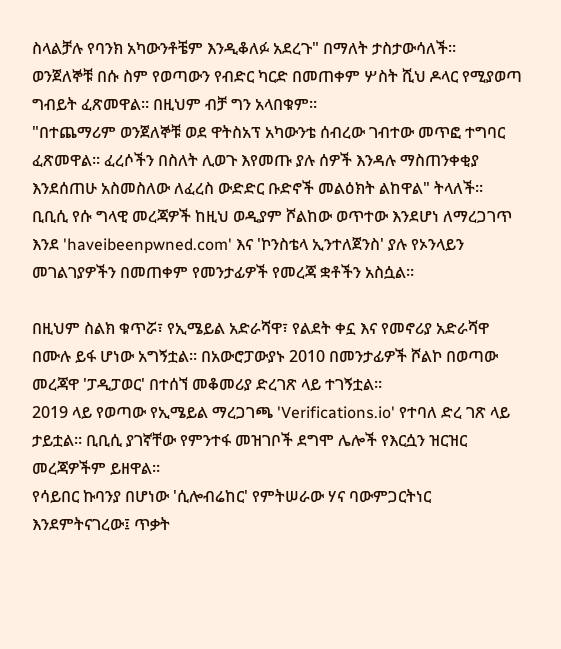ስላልቻሉ የባንክ አካውንቶቼም እንዲቆለፉ አደረጉ" በማለት ታስታውሳለች።
ወንጀለኞቹ በሱ ስም የወጣውን የብድር ካርድ በመጠቀም ሦስት ሺህ ዶላር የሚያወጣ ግብይት ፈጽመዋል። በዚህም ብቻ ግን አላበቁም።
"በተጨማሪም ወንጀለኞቹ ወደ ዋትስአፕ አካውንቴ ሰብረው ገብተው መጥፎ ተግባር ፈጽመዋል። ፈረሶችን በስለት ሊወጉ እየመጡ ያሉ ሰዎች እንዳሉ ማስጠንቀቂያ እንደሰጠሁ አስመስለው ለፈረስ ውድድር ቡድኖች መልዕክት ልከዋል" ትላለች።
ቢቢሲ የሱ ግላዊ መረጃዎች ከዚህ ወዲያም ሾልከው ወጥተው እንደሆነ ለማረጋገጥ እንደ 'haveibeenpwned.com' እና 'ኮንስቴላ ኢንተለጀንስ' ያሉ የኦንላይን መገልገያዎችን በመጠቀም የመንታፊዎች የመረጃ ቋቶችን አስሷል።

በዚህም ስልክ ቁጥሯ፣ የኢሜይል አድራሻዋ፣ የልደት ቀኗ እና የመኖሪያ አድራሻዋ በሙሉ ይፋ ሆነው አግኝቷል። በአውሮፓውያኑ 2010 በመንታፊዎች ሾልኮ በወጣው መረጃዋ 'ፓዲፓወር' በተሰኘ መቆመሪያ ድረገጽ ላይ ተገኝቷል።
2019 ላይ የወጣው የኢሜይል ማረጋገጫ 'Verifications.io' የተባለ ድረ ገጽ ላይ ታይቷል። ቢቢሲ ያገኛቸው የምንተፋ መዝገቦች ደግሞ ሌሎች የእርሷን ዝርዝር መረጃዎችም ይዘዋል።
የሳይበር ኩባንያ በሆነው 'ሲሎብሬከር' የምትሠራው ሃና ባውምጋርትነር እንደምትናገረው፤ ጥቃት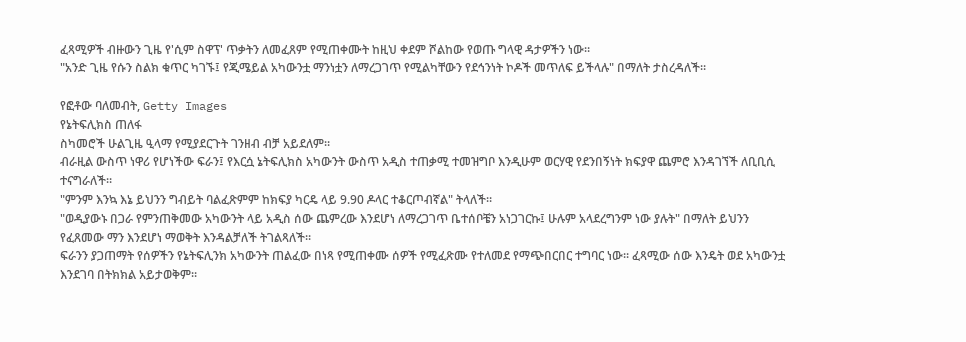ፈጻሚዎች ብዙውን ጊዜ የ'ሲም ስዋፕ' ጥቃትን ለመፈጸም የሚጠቀሙት ከዚህ ቀደም ሾልከው የወጡ ግላዊ ዳታዎችን ነው።
"አንድ ጊዜ የሱን ስልክ ቁጥር ካገኙ፤ የጂሜይል አካውንቷ ማንነቷን ለማረጋገጥ የሚልካቸውን የደኅንነት ኮዶች መጥለፍ ይችላሉ" በማለት ታስረዳለች።

የፎቶው ባለመብት, Getty Images
የኔትፍሊክስ ጠለፋ
ስካመሮች ሁልጊዜ ዒላማ የሚያደርጉት ገንዘብ ብቻ አይደለም።
ብራዚል ውስጥ ነዋሪ የሆነችው ፍራን፤ የእርሷ ኔትፍሊክስ አካውንት ውስጥ አዲስ ተጠቃሚ ተመዝግቦ እንዲሁም ወርሃዊ የደንበኝነት ክፍያዋ ጨምሮ እንዳገኘች ለቢቢሲ ተናግራለች።
"ምንም እንኳ እኔ ይህንን ግብይት ባልፈጽምም ከክፍያ ካርዴ ላይ 9.90 ዶላር ተቆርጦብኛል" ትላለች።
"ወዲያውኑ በጋራ የምንጠቅመው አካውንት ላይ አዲስ ሰው ጨምረው እንደሆነ ለማረጋገጥ ቤተሰቦቼን አነጋገርኩ፤ ሁሉም አላደረግንም ነው ያሉት" በማለት ይህንን የፈጸመው ማን እንደሆነ ማወቅት እንዳልቻለች ትገልጻለች።
ፍራንን ያጋጠማት የሰዎችን የኔትፍሊንክ አካውንት ጠልፈው በነጻ የሚጠቀሙ ሰዎች የሚፈጽሙ የተለመደ የማጭበርበር ተግባር ነው። ፈጻሚው ሰው እንዴት ወደ አካውንቷ እንደገባ በትክክል አይታወቅም።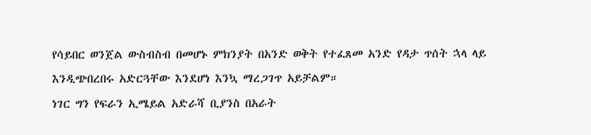የሳይበር ወንጀል ውስብስብ በመሆኑ ምክንያት በአንድ ወቅት የተፈጸመ አንድ የዳታ ጥሰት ኋላ ላይ እንዲጭበረበሩ አድርጓቸው እንደሆነ እንኳ ማረጋገጥ አይቻልም።
ነገር ግን የፍራን ኢሜይል አድራሻ ቢያንስ በአራት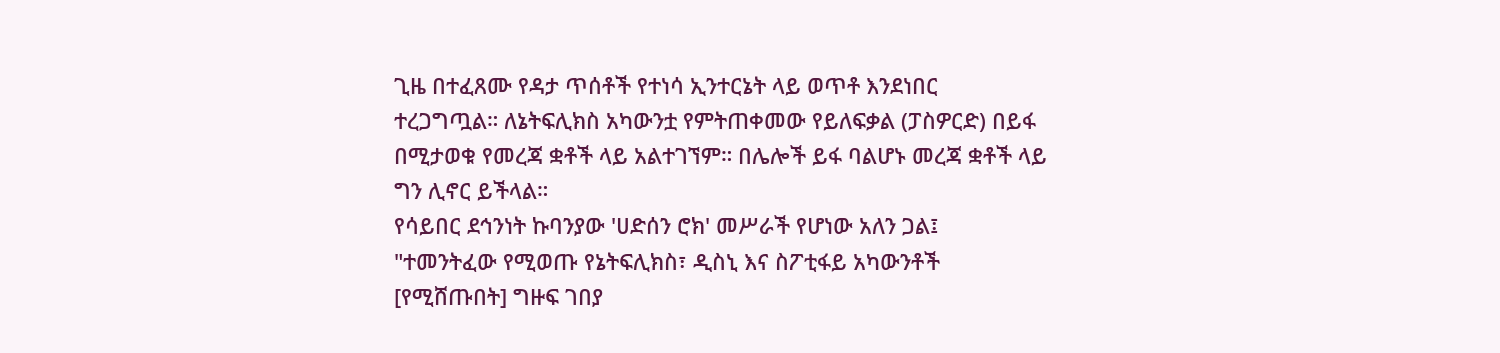ጊዜ በተፈጸሙ የዳታ ጥሰቶች የተነሳ ኢንተርኔት ላይ ወጥቶ እንደነበር ተረጋግጧል። ለኔትፍሊክስ አካውንቷ የምትጠቀመው የይለፍቃል (ፓስዎርድ) በይፋ በሚታወቁ የመረጃ ቋቶች ላይ አልተገኘም። በሌሎች ይፋ ባልሆኑ መረጃ ቋቶች ላይ ግን ሊኖር ይችላል።
የሳይበር ደኅንነት ኩባንያው 'ሀድሰን ሮክ' መሥራች የሆነው አለን ጋል፤ "ተመንትፈው የሚወጡ የኔትፍሊክስ፣ ዲስኒ እና ስፖቲፋይ አካውንቶች [የሚሸጡበት] ግዙፍ ገበያ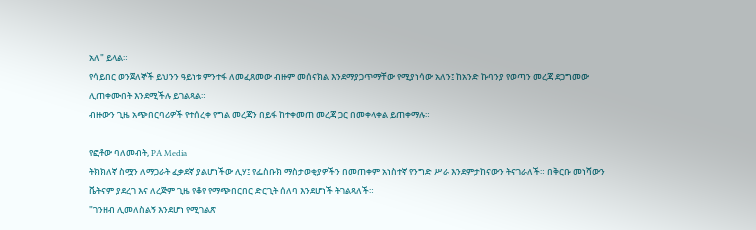አለ" ይላል።
የሳይበር ወንጀለኞች ይህንን ዓይነቱ ምንተፋ ለመፈጸመው ብዙም መሰናክል እንደማያጋጥማቸው የሚያነሳው አለን፤ ከአንድ ኩባንያ የወጣን መረጃ ደጋግመው ሊጠቀሙበት እንደሚችሉ ይገልጻል።
ብዙውን ጊዜ አጭበርባሪዎች የተሰረቀ የግል መረጃን በይፋ ከተቀመጠ መረጃ ጋር በመቀላቀል ይጠቀማሉ።

የፎቶው ባለመብት, PA Media
ትክክለኛ ስሟን ለማጋራት ፈቃደኛ ያልሆነችው ሊሃ፤ የፌስቡክ ማስታወቂያዎችን በመጠቀም አነስተኛ የንግድ ሥራ እንደምታከናውን ትናገራለች። በቅርቡ መነሻውን ቬትናም ያደረገ እና ለረጅም ጊዜ የቆየ የማጭበርበር ድርጊት ሰለባ እንደሆነች ትገልጻለች።
"ገንዘብ ሊመለስልኝ እንደሆነ የሚገልጽ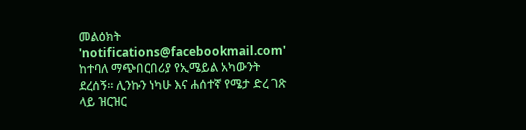መልዕክት 'notifications@facebookmail.com' ከተባለ ማጭበርበሪያ የኢሜይል አካውንት ደረሰኝ። ሊንኩን ነካሁ እና ሐሰተኛ የሜታ ድረ ገጽ ላይ ዝርዝር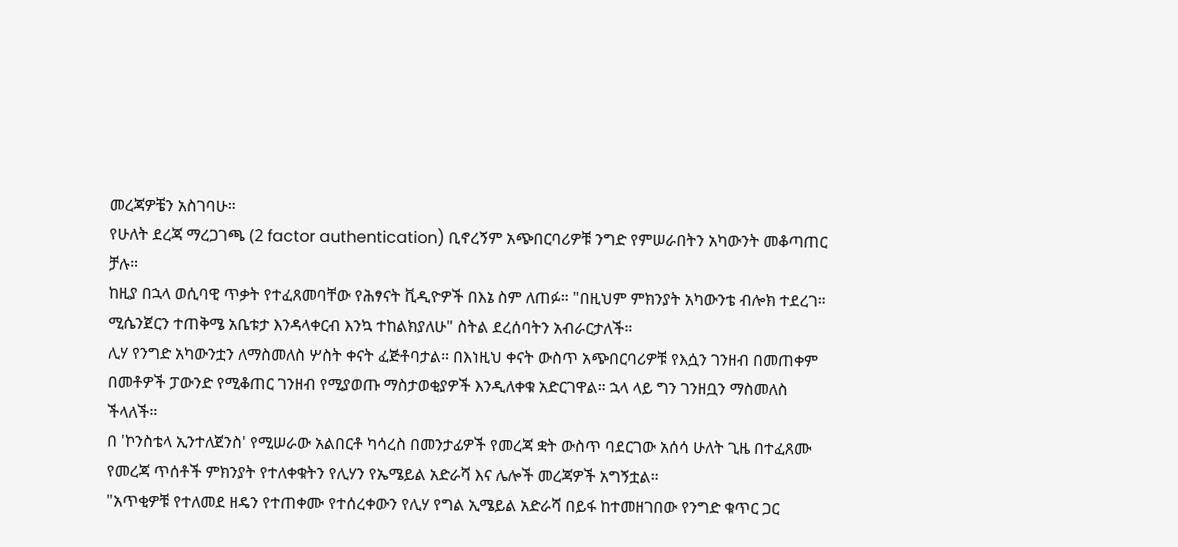መረጃዎቼን አስገባሁ።
የሁለት ደረጃ ማረጋገጫ (2 factor authentication) ቢኖረኝም አጭበርባሪዎቹ ንግድ የምሠራበትን አካውንት መቆጣጠር ቻሉ።
ከዚያ በኋላ ወሲባዊ ጥቃት የተፈጸመባቸው የሕፃናት ቪዲዮዎች በእኔ ስም ለጠፉ። "በዚህም ምክንያት አካውንቴ ብሎክ ተደረገ። ሚሴንጀርን ተጠቅሜ አቤቱታ እንዳላቀርብ እንኳ ተከልክያለሁ" ስትል ደረሰባትን አብራርታለች።
ሊሃ የንግድ አካውንቷን ለማስመለስ ሦስት ቀናት ፈጅቶባታል። በእነዚህ ቀናት ውስጥ አጭበርባሪዎቹ የእሷን ገንዘብ በመጠቀም በመቶዎች ፓውንድ የሚቆጠር ገንዘብ የሚያወጡ ማስታወቂያዎች እንዲለቀቁ አድርገዋል። ኋላ ላይ ግን ገንዘቧን ማስመለስ ችላለች።
በ 'ኮንስቴላ ኢንተለጀንስ' የሚሠራው አልበርቶ ካሳረስ በመንታፊዎች የመረጃ ቋት ውስጥ ባደርገው አሰሳ ሁለት ጊዜ በተፈጸሙ የመረጃ ጥሰቶች ምክንያት የተለቀቁትን የሊሃን የኤሜይል አድራሻ እና ሌሎች መረጃዎች አግኝቷል።
"አጥቂዎቹ የተለመደ ዘዴን የተጠቀሙ የተሰረቀውን የሊሃ የግል ኢሜይል አድራሻ በይፋ ከተመዘገበው የንግድ ቁጥር ጋር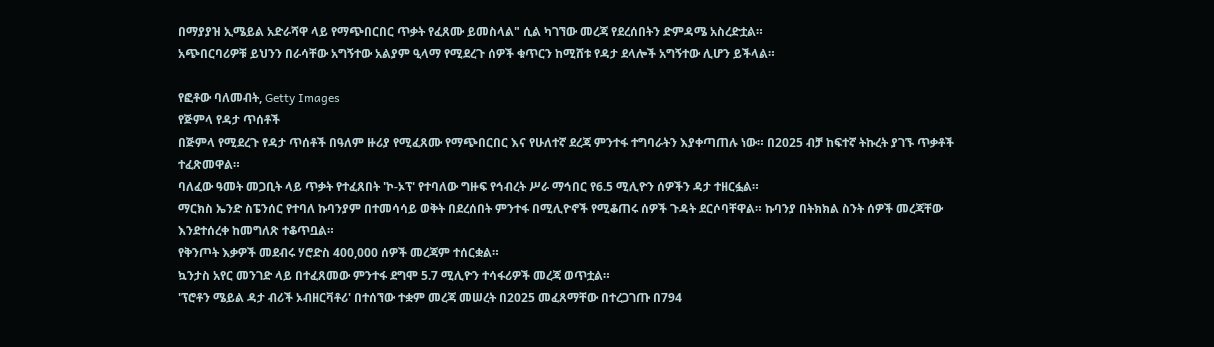በማያያዝ ኢሜይል አድራሻዋ ላይ የማጭበርበር ጥቃት የፈጸሙ ይመስላል" ሲል ካገኘው መረጃ የደረሰበትን ድምዳሜ አስረድቷል።
አጭበርባሪዎቹ ይህንን በራሳቸው አግኝተው አልያም ዒላማ የሚደረጉ ሰዎች ቁጥርን ከሚሸቱ የዳታ ደላሎች አግኝተው ሊሆን ይችላል።

የፎቶው ባለመብት, Getty Images
የጅምላ የዳታ ጥሰቶች
በጅምላ የሚደረጉ የዳታ ጥሰቶች በዓለም ዙሪያ የሚፈጸሙ የማጭበርበር እና የሁለተኛ ደረጃ ምንተፋ ተግባራትን እያቀጣጠሉ ነው። በ2025 ብቻ ከፍተኛ ትኩረት ያገኙ ጥቃቶች ተፈጽመዋል።
ባለፈው ዓመት መጋቢት ላይ ጥቃት የተፈጸበት 'ኮ-ኦፕ' የተባለው ግዙፍ የኅብረት ሥራ ማኅበር የ6.5 ሚሊዮን ሰዎችን ዳታ ተዘርፏል።
ማርክስ ኤንድ ስፔንሰር የተባለ ኩባንያም በተመሳሳይ ወቅት በደረሰበት ምንተፋ በሚሊዮኖች የሚቆጠሩ ሰዎች ጉዳት ደርሶባቸዋል። ኩባንያ በትክክል ስንት ሰዎች መረጃቸው እንደተሰረቀ ከመግለጽ ተቆጥቧል።
የቅንጦት እቃዎች መደብሩ ሃሮድስ 400,000 ሰዎች መረጃም ተሰርቋል።
ኳንታስ አየር መንገድ ላይ በተፈጸመው ምንተፋ ደግሞ 5.7 ሚሊዮን ተሳፋሪዎች መረጃ ወጥቷል።
'ፕሮቶን ሜይል ዳታ ብሪች ኦብዘርቫቶሪ' በተሰኘው ተቋም መረጃ መሠረት በ2025 መፈጸማቸው በተረጋገጡ በ794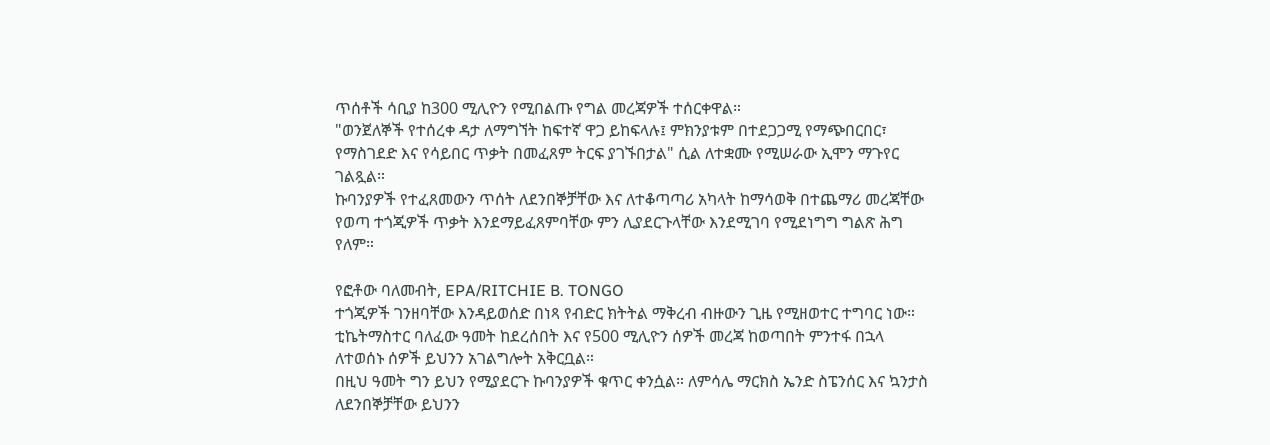ጥሰቶች ሳቢያ ከ300 ሚሊዮን የሚበልጡ የግል መረጃዎች ተሰርቀዋል።
"ወንጀለኞች የተሰረቀ ዳታ ለማግኘት ከፍተኛ ዋጋ ይከፍላሉ፤ ምክንያቱም በተደጋጋሚ የማጭበርበር፣ የማስገደድ እና የሳይበር ጥቃት በመፈጸም ትርፍ ያገኙበታል" ሲል ለተቋሙ የሚሠራው ኢሞን ማጉየር ገልጿል።
ኩባንያዎች የተፈጸመውን ጥሰት ለደንበኞቻቸው እና ለተቆጣጣሪ አካላት ከማሳወቅ በተጨማሪ መረጃቸው የወጣ ተጎጂዎች ጥቃት እንደማይፈጸምባቸው ምን ሊያደርጉላቸው እንደሚገባ የሚደነግግ ግልጽ ሕግ የለም።

የፎቶው ባለመብት, EPA/RITCHIE B. TONGO
ተጎጂዎች ገንዘባቸው እንዳይወሰድ በነጻ የብድር ክትትል ማቅረብ ብዙውን ጊዜ የሚዘወተር ተግባር ነው። ቲኬትማስተር ባለፈው ዓመት ከደረሰበት እና የ500 ሚሊዮን ሰዎች መረጃ ከወጣበት ምንተፋ በኋላ ለተወሰኑ ሰዎች ይህንን አገልግሎት አቅርቧል።
በዚህ ዓመት ግን ይህን የሚያደርጉ ኩባንያዎች ቁጥር ቀንሷል። ለምሳሌ ማርክስ ኤንድ ስፔንሰር እና ኳንታስ ለደንበኞቻቸው ይህንን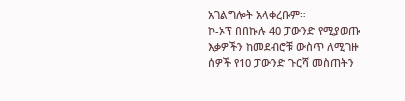አገልግሎት አላቀረቡም።
ኮ-ኦፕ በበኩሉ 40 ፓውንድ የሚያወጡ እቃዎችን ከመደብሮቹ ውስጥ ለሚገዙ ሰዎች የ10 ፓውንድ ጉርሻ መስጠትን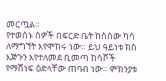መርጧል።
የተወሰኑ ሰዎች በፍርድ ቤት ከስሰው ካሳ ለማግኘት እየሞከሩ ነው። ይህ ዓይነቱ ክስ እጅጉን እየተለመደ ቢመጣ ከሳሾች የማሸነፍ ዕድላቸው ጠባብ ነው። ምክንያቱ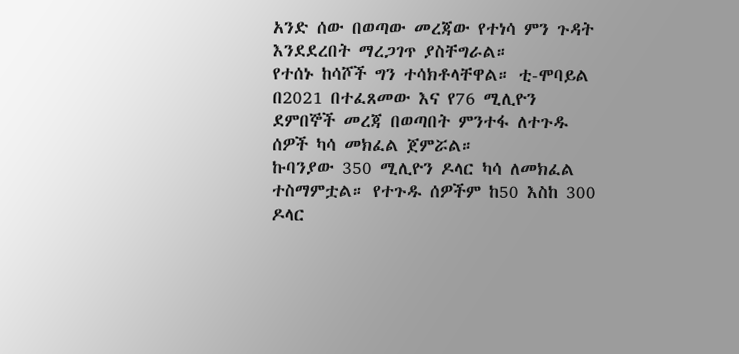አንድ ሰው በወጣው መረጃው የተነሳ ምን ጉዳት እንደደረበት ማረጋገጥ ያስቸግራል።
የተሰኑ ከሳሾች ግን ተሳክቶላቸዋል። ቲ-ሞባይል በ2021 በተፈጸመው እና የ76 ሚሊዮን ደምበኞች መረጃ በወጣበት ምንተፋ ለተጉዱ ሰዎች ካሳ መክፈል ጀምሯል።
ኩባንያው 350 ሚሊዮን ዶላር ካሳ ለመክፈል ተስማምቷል። የተጉዱ ሰዎችም ከ50 እስከ 300 ዶላር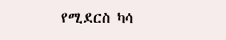የሚደርስ ካሳ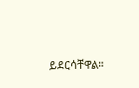ይደርሳቸዋል።